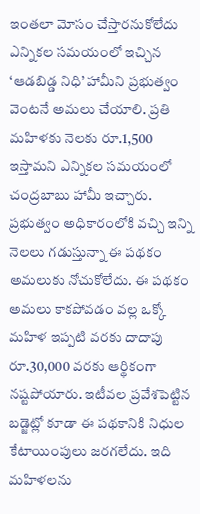ఇంతలా మోసం చేస్తారనుకోలేదు
ఎన్నికల సమయంలో ఇచ్చిన ‘ఆడబిడ్డ నిధి’ హామీని ప్రభుత్వం వెంటనే అమలు చేయాలి. ప్రతి మహిళకు నెలకు రూ.1,500 ఇస్తామని ఎన్నికల సమయంలో చంద్రబాబు హామీ ఇచ్చారు. ప్రభుత్వం అధికారంలోకి వచ్చి ఇన్ని నెలలు గడుస్తున్నా ఈ పథకం అమలుకు నోచుకోలేదు. ఈ పథకం అమలు కాకపోవడం వల్ల ఒక్కో మహిళ ఇప్పటి వరకు దాదాపు రూ.30,000 వరకు ఆర్థికంగా నష్టపోయారు. ఇటీవల ప్రవేశపెట్టిన బడ్జెట్లో కూడా ఈ పథకానికి నిధుల కేటాయింపులు జరగలేదు. ఇది మహిళలను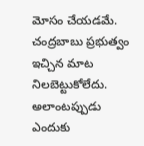మోసం చేయడమే. చంద్రబాబు ప్రభుత్వం ఇచ్చిన మాట నిలబెట్టుకోలేదు. అలాంటప్పుడు ఎందుకు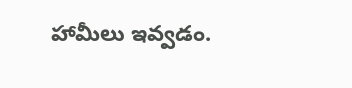హామీలు ఇవ్వడం.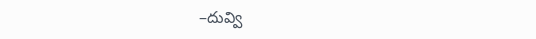–దువ్వి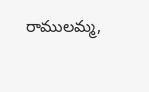రాములమ్మ,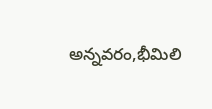అన్నవరం,భీమిలి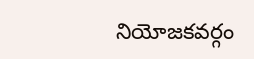నియోజకవర్గం